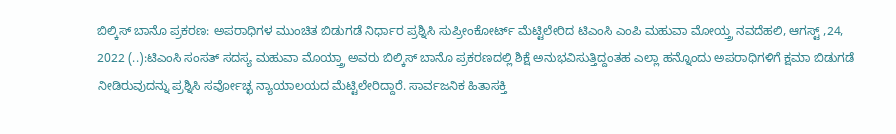ಬಿಲ್ಕಿಸ್ ಬಾನೊ ಪ್ರಕರಣ: ಅಪರಾಧಿಗಳ ಮುಂಚಿತ ಬಿಡುಗಡೆ ನಿರ್ಧಾರ ಪ್ರಶ್ನಿಸಿ ಸುಪ್ರೀಂಕೋರ್ಟ್ ಮೆಟ್ಟಿಲೇರಿದ ಟಿಎಂಸಿ ಎಂಪಿ ಮಹುವಾ ಮೋಯ್ತ್ರ ನವದೆಹಲಿ, ಆಗಸ್ಟ್ ,24, 2022 (..):ಟಿಎಂಸಿ ಸಂಸತ್ ಸದಸ್ಯ ಮಹುವಾ ಮೊಯ್ತ್ರಾ ಅವರು ಬಿಲ್ಕಿಸ್ ಬಾನೊ ಪ್ರಕರಣದಲ್ಲಿ ಶಿಕ್ಷೆ ಅನುಭವಿಸುತ್ತಿದ್ದಂತಹ ಎಲ್ಲಾ ಹನ್ನೊಂದು ಅಪರಾಧಿಗಳಿಗೆ ಕ್ಷಮಾ ಬಿಡುಗಡೆ ನೀಡಿರುವುದನ್ನು ಪ್ರಶ್ನಿಸಿ ಸರ್ವೋಚ್ಛ ನ್ಯಾಯಾಲಯದ ಮೆಟ್ಟಿಲೇರಿದ್ದಾರೆ. ಸಾರ್ವಜನಿಕ ಹಿತಾಸಕ್ತಿ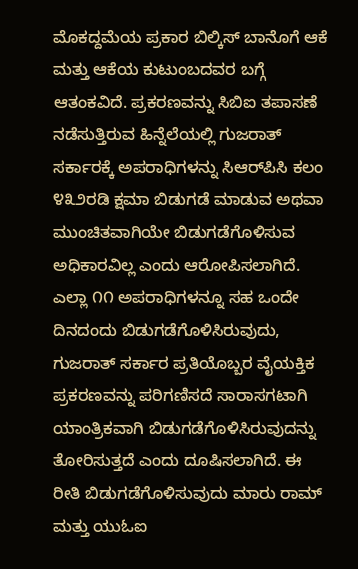ಮೊಕದ್ದಮೆಯ ಪ್ರಕಾರ ಬಿಲ್ಕಿಸ್ ಬಾನೊಗೆ ಆಕೆ ಮತ್ತು ಆಕೆಯ ಕುಟುಂಬದವರ ಬಗ್ಗೆ ಆತಂಕವಿದೆ. ಪ್ರಕರಣವನ್ನು ಸಿಬಿಐ ತಪಾಸಣೆ ನಡೆಸುತ್ತಿರುವ ಹಿನ್ನೆಲೆಯಲ್ಲಿ ಗುಜರಾತ್ ಸರ್ಕಾರಕ್ಕೆ ಅಪರಾಧಿಗಳನ್ನು ಸಿಆರ್‌ಪಿಸಿ ಕಲಂ ೪೩೨ರಡಿ ಕ್ಷಮಾ ಬಿಡುಗಡೆ ಮಾಡುವ ಅಥವಾ ಮುಂಚಿತವಾಗಿಯೇ ಬಿಡುಗಡೆಗೊಳಿಸುವ ಅಧಿಕಾರವಿಲ್ಲ ಎಂದು ಆರೋಪಿಸಲಾಗಿದೆ. ಎಲ್ಲಾ ೧೧ ಅಪರಾಧಿಗಳನ್ನೂ ಸಹ ಒಂದೇ ದಿನದಂದು ಬಿಡುಗಡೆಗೊಳಿಸಿರುವುದು, ಗುಜರಾತ್ ಸರ್ಕಾರ ಪ್ರತಿಯೊಬ್ಬರ ವೈಯಕ್ತಿಕ ಪ್ರಕರಣವನ್ನು ಪರಿಗಣಿಸದೆ ಸಾರಾಸಗಟಾಗಿ ಯಾಂತ್ರಿಕವಾಗಿ ಬಿಡುಗಡೆಗೊಳಿಸಿರುವುದನ್ನು ತೋರಿಸುತ್ತದೆ ಎಂದು ದೂಷಿಸಲಾಗಿದೆ. ಈ ರೀತಿ ಬಿಡುಗಡೆಗೊಳಿಸುವುದು ಮಾರು ರಾಮ್ ಮತ್ತು ಯುಓಐ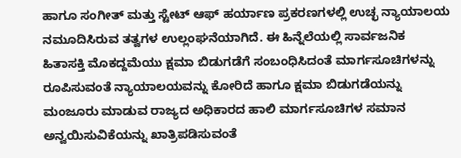ಹಾಗೂ ಸಂಗೀತ್ ಮತ್ತು ಸ್ಟೇಟ್ ಆಫ್ ಹರ್ಯಾಣ ಪ್ರಕರಣಗಳಲ್ಲಿ ಉಚ್ಛ ನ್ಯಾಯಾಲಯ ನಮೂದಿಸಿರುವ ತತ್ವಗಳ ಉಲ್ಲಂಘನೆಯಾಗಿದೆ. ಈ ಹಿನ್ನೆಲೆಯಲ್ಲಿ ಸಾರ್ವಜನಿಕ ಹಿತಾಸಕ್ತಿ ಮೊಕದ್ದಮೆಯು ಕ್ಷಮಾ ಬಿಡುಗಡೆಗೆ ಸಂಬಂಧಿಸಿದಂತೆ ಮಾರ್ಗಸೂಚಿಗಳನ್ನು ರೂಪಿಸುವಂತೆ ನ್ಯಾಯಾಲಯವನ್ನು ಕೋರಿದೆ ಹಾಗೂ ಕ್ಷಮಾ ಬಿಡುಗಡೆಯನ್ನು ಮಂಜೂರು ಮಾಡುವ ರಾಜ್ಯದ ಅಧಿಕಾರದ ಹಾಲಿ ಮಾರ್ಗಸೂಚಿಗಳ ಸಮಾನ ಅನ್ವಯಿಸುವಿಕೆಯನ್ನು ಖಾತ್ರಿಪಡಿಸುವಂತೆ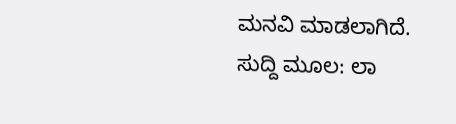ಮನವಿ ಮಾಡಲಾಗಿದೆ. ಸುದ್ದಿ ಮೂಲ: ಲಾ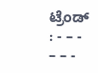ಟ್ರೆಂಡ್ : - – - – – -